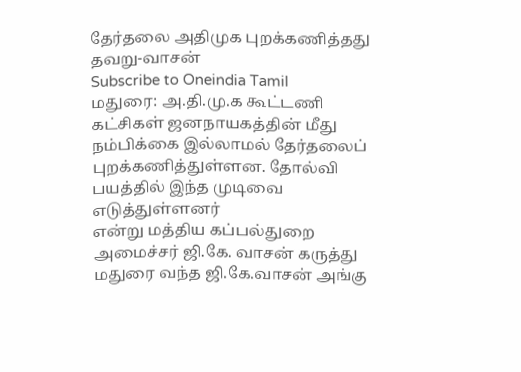தேர்தலை அதிமுக புறக்கணித்தது தவறு-வாசன்
Subscribe to Oneindia Tamil
மதுரை: அ.தி.மு.க கூட்டணி கட்சிகள் ஜனநாயகத்தின் மீது நம்பிக்கை இல்லாமல் தேர்தலைப் புறக்கணித்துள்ளன. தோல்வி பயத்தில் இந்த முடிவை எடுத்துள்ளனர்
என்று மத்திய கப்பல்துறை அமைச்சர் ஜி.கே. வாசன் கருத்து
மதுரை வந்த ஜி.கே.வாசன் அங்கு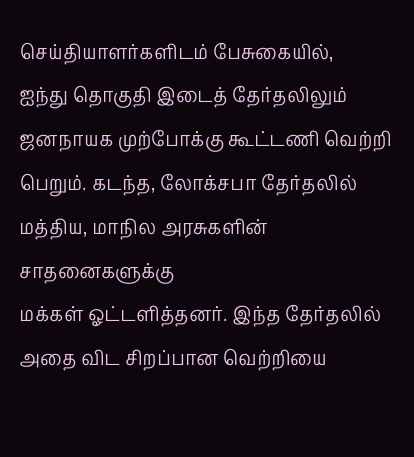செய்தியாளர்களிடம் பேசுகையில்,
ஐந்து தொகுதி இடைத் தேர்தலிலும் ஜனநாயக முற்போக்கு கூட்டணி வெற்றி பெறும். கடந்த, லோக்சபா தேர்தலில் மத்திய, மாநில அரசுகளின் சாதனைகளுக்கு
மக்கள் ஓட்டளித்தனர். இந்த தேர்தலில் அதை விட சிறப்பான வெற்றியை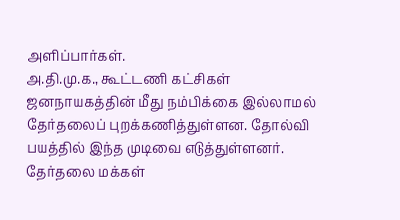அளிப்பார்கள்.
அ.தி.மு.க., கூட்டணி கட்சிகள் ஜனநாயகத்தின் மீது நம்பிக்கை இல்லாமல் தேர்தலைப் புறக்கணித்துள்ளன. தோல்வி பயத்தில் இந்த முடிவை எடுத்துள்ளனர்.
தேர்தலை மக்கள்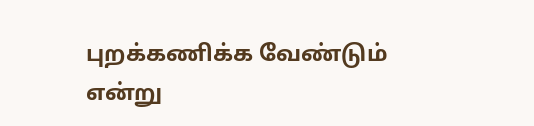புறக்கணிக்க வேண்டும் என்று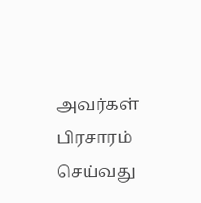அவர்கள் பிரசாரம் செய்வது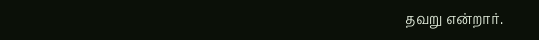தவறு என்றார்.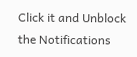Click it and Unblock the Notifications